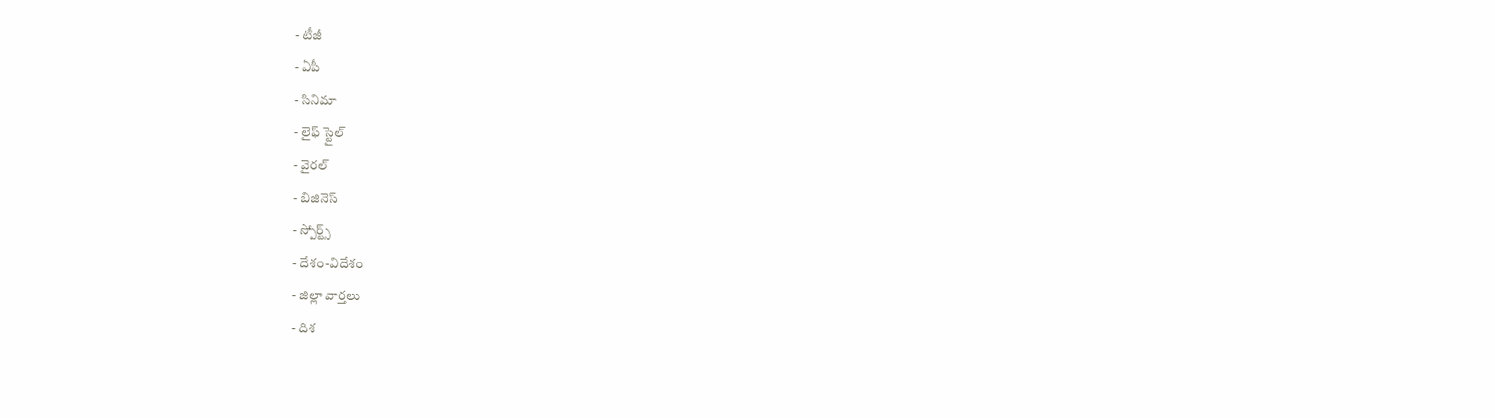- టీజీ
- ఏపీ
- సినిమా
- లైఫ్ స్టైల్
- వైరల్
- బిజినెస్
- స్పోర్ట్స్
- దేశం-విదేశం
- జిల్లా వార్తలు
- దిశ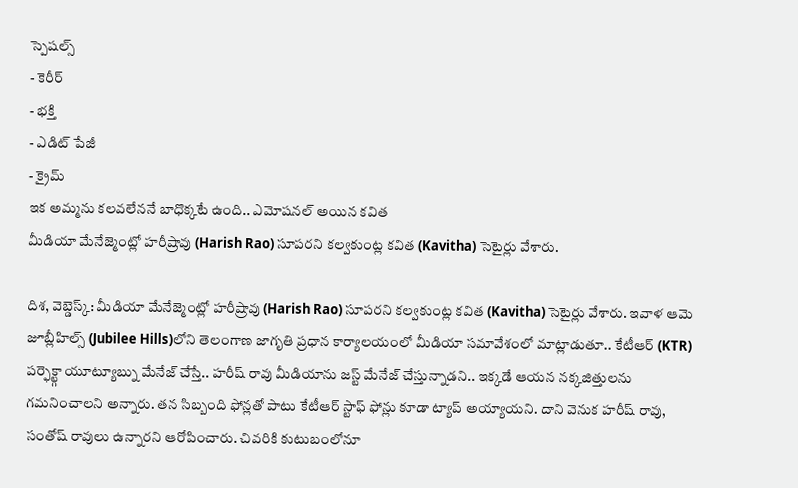స్పెషల్స్
- కెరీర్
- భక్తి
- ఎడిట్ పేజీ
- క్రైమ్
ఇక అమ్మను కలవలేననే బాధొక్కటే ఉంది.. ఎమోషనల్ అయిన కవిత
మీడియా మేనేజ్మెంట్లో హరీష్రావు (Harish Rao) సూపరని కల్వకుంట్ల కవిత (Kavitha) సెటైర్లు వేశారు.

దిశ, వెబ్డెస్క్: మీడియా మేనేజ్మెంట్లో హరీష్రావు (Harish Rao) సూపరని కల్వకుంట్ల కవిత (Kavitha) సెటైర్లు వేశారు. ఇవాళ ఆమె జూబ్లీహిల్స్ (Jubilee Hills)లోని తెలంగాణ జాగృతి ప్రధాన కార్యాలయంలో మీడియా సమావేశంలో మాట్లాడుతూ.. కేటీఆర్ (KTR) పర్ఫెక్ట్గా యూట్యూబ్ను మేనేజ్ చేస్తే.. హరీష్ రావు మీడియాను జస్ట్ మేనేజ్ చేస్తున్నాడని.. ఇక్కడే ఆయన నక్కజిత్తులను గమనించాలని అన్నారు. తన సిబ్బంది ఫోన్లతో పాటు కేటీఆర్ స్టాఫ్ ఫోన్లు కూడా ట్యాప్ అయ్యాయని. దాని వెనుక హరీష్ రావు, సంతోష్ రావులు ఉన్నారని ఆరోపించారు. చివరికి కుటుబంలోనూ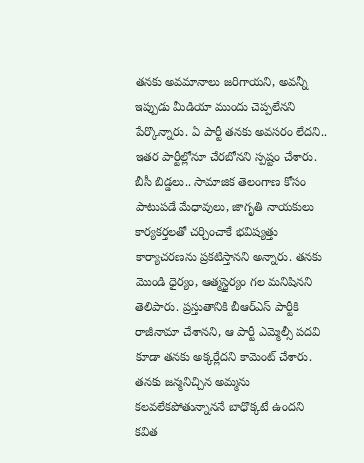తనకు అవమానాలు జరిగాయని, అవన్నీ ఇప్పుడు మీడియా ముందు చెప్పలేనని పేర్కొన్నారు. ఏ పార్టీ తనకు అవసరం లేదని.. ఇతర పార్టీల్లోనూ చేరబోనని స్పష్టం చేశారు. బీసీ బిడ్డలు.. సామాజిక తెలంగాణ కోసం పాటుపడే మేధావులు, జాగృతి నాయకులు కార్యకర్తలతో చర్చించాకే భవిష్యత్తు కార్యాచరణను ప్రకటిస్తానని అన్నారు. తనకు మొండి ధైర్యం, ఆత్మస్థైర్యం గల మనిషినని తెలిపారు. ప్రస్తుతానికి బీఆర్ఎస్ పార్టీకి రాజీనామా చేశానని, ఆ పార్టీ ఎమ్మెల్సీ పదవి కూడా తనకు అక్కర్లేదని కామెంట్ చేశారు. తనకు జన్మనిచ్చిన అమ్మను కలవలేకపోతున్నాననే బాధొక్కటే ఉందని కవిత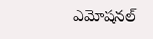ఎమోషనల్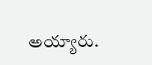అయ్యారు.